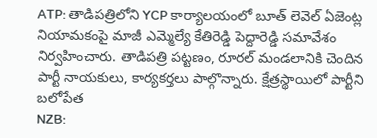ATP: తాడిపత్రిలోని YCP కార్యాలయంలో బూత్ లెవెల్ ఏజెంట్ల నియామకంపై మాజీ ఎమ్మెల్యే కేతిరెడ్డి పెద్దారెడ్డి సమావేశం నిర్వహించారు. తాడిపత్రి పట్టణం, రూరల్ మండలానికి చెందిన పార్టీ నాయకులు, కార్యకర్తలు పాల్గొన్నారు. క్షేత్రస్థాయిలో పార్టీని బలోపేత
NZB: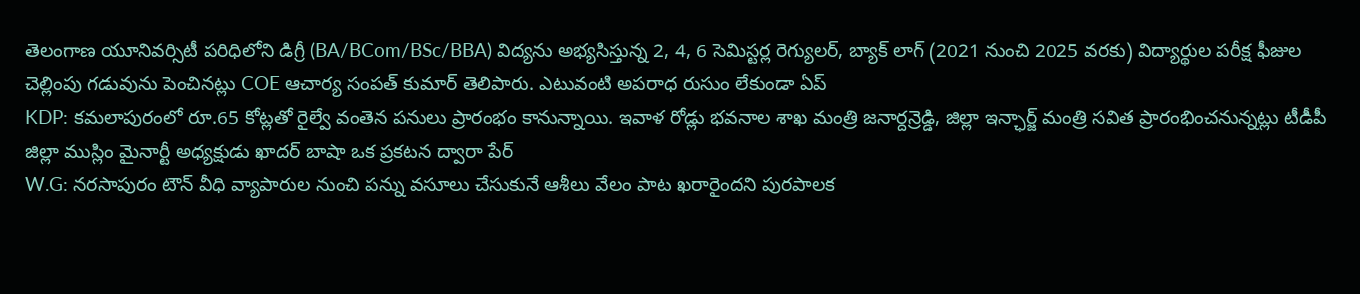తెలంగాణ యూనివర్సిటీ పరిధిలోని డిగ్రీ (BA/BCom/BSc/BBA) విద్యను అభ్యసిస్తున్న 2, 4, 6 సెమిస్టర్ల రెగ్యులర్, బ్యాక్ లాగ్ (2021 నుంచి 2025 వరకు) విద్యార్థుల పరీక్ష ఫీజుల చెల్లింపు గడువును పెంచినట్లు COE ఆచార్య సంపత్ కుమార్ తెలిపారు. ఎటువంటి అపరాధ రుసుం లేకుండా ఏప్
KDP: కమలాపురంలో రూ.65 కోట్లతో రైల్వే వంతెన పనులు ప్రారంభం కానున్నాయి. ఇవాళ రోడ్లు భవనాల శాఖ మంత్రి జనార్దన్రెడ్డి, జిల్లా ఇన్ఛార్జ్ మంత్రి సవిత ప్రారంభించనున్నట్లు టీడీపీ జిల్లా ముస్లిం మైనార్టీ అధ్యక్షుడు ఖాదర్ బాషా ఒక ప్రకటన ద్వారా పేర్
W.G: నరసాపురం టౌన్ వీధి వ్యాపారుల నుంచి పన్ను వసూలు చేసుకునే ఆశీలు వేలం పాట ఖరారైందని పురపాలక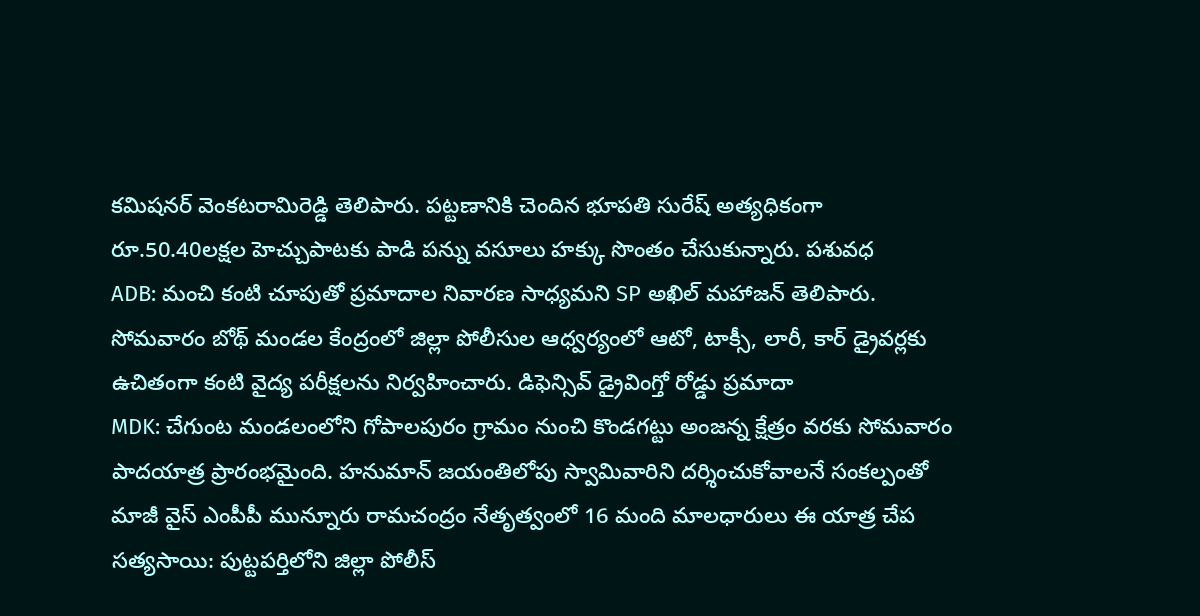కమిషనర్ వెంకటరామిరెడ్డి తెలిపారు. పట్టణానికి చెందిన భూపతి సురేష్ అత్యధికంగా రూ.50.40లక్షల హెచ్చుపాటకు పాడి పన్ను వసూలు హక్కు సొంతం చేసుకున్నారు. పశువధ
ADB: మంచి కంటి చూపుతో ప్రమాదాల నివారణ సాధ్యమని SP అఖిల్ మహాజన్ తెలిపారు. సోమవారం బోథ్ మండల కేంద్రంలో జిల్లా పోలీసుల ఆధ్వర్యంలో ఆటో, టాక్సీ, లారీ, కార్ డ్రైవర్లకు ఉచితంగా కంటి వైద్య పరీక్షలను నిర్వహించారు. డిఫెన్సివ్ డ్రైవింగ్తో రోడ్డు ప్రమాదా
MDK: చేగుంట మండలంలోని గోపాలపురం గ్రామం నుంచి కొండగట్టు అంజన్న క్షేత్రం వరకు సోమవారం పాదయాత్ర ప్రారంభమైంది. హనుమాన్ జయంతిలోపు స్వామివారిని దర్శించుకోవాలనే సంకల్పంతో మాజీ వైస్ ఎంపీపీ మున్నూరు రామచంద్రం నేతృత్వంలో 16 మంది మాలధారులు ఈ యాత్ర చేప
సత్యసాయి: పుట్టపర్తిలోని జిల్లా పోలీస్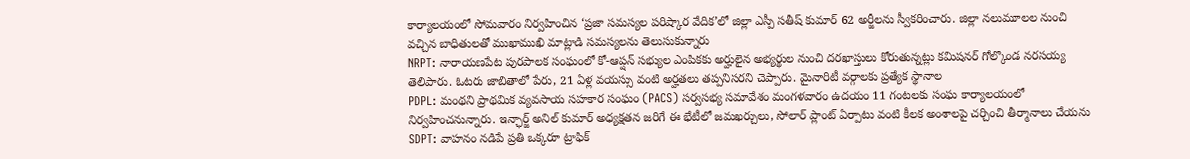కార్యాలయంలో సోమవారం నిర్వహించిన ‘ప్రజా సమస్యల పరిష్కార వేదిక’లో జిల్లా ఎస్పీ సతీష్ కుమార్ 62 అర్జీలను స్వీకరించారు. జిల్లా నలుమూలల నుంచి వచ్చిన బాధితులతో ముఖాముఖి మాట్లాడి సమస్యలను తెలుసుకున్నారు
NRPT: నారాయణపేట పురపాలక సంఘంలో కో-ఆప్షన్ సభ్యుల ఎంపికకు అర్హులైన అభ్యర్థుల నుంచి దరఖాస్తులు కోరుతున్నట్లు కమిషనర్ గోల్కొండ నరసయ్య తెలిపారు. ఓటరు జాబితాలో పేరు, 21 ఏళ్ల వయస్సు వంటి అర్హతలు తప్పనిసరని చెప్పారు. మైనారిటీ వర్గాలకు ప్రత్యేక స్థానాల
PDPL: మంథని ప్రాథమిక వ్యవసాయ సహకార సంఘం (PACS) సర్వసభ్య సమావేశం మంగళవారం ఉదయం 11 గంటలకు సంఘ కార్యాలయంలో నిర్వహించనున్నారు. ఇన్ఛార్జ్ అనిల్ కుమార్ అధ్యక్షతన జరిగే ఈ భేటీలో జమఖర్చులు, సోలార్ ప్లాంట్ ఏర్పాటు వంటి కీలక అంశాలపై చర్చించి తీర్మానాలు చేయను
SDPT: వాహనం నడిపే ప్రతి ఒక్కరూ ట్రాఫిక్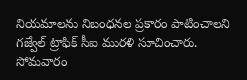నియమాలను నిబంధనల ప్రకారం పాటించాలని గజ్వేల్ ట్రాఫిక్ సీఐ మురళి సూచించారు. సోమవారం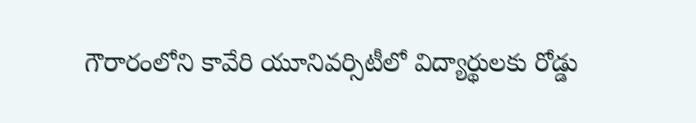గౌరారంలోని కావేరి యూనివర్సిటీలో విద్యార్థులకు రోడ్డు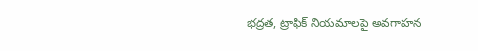భద్రత, ట్రాఫిక్ నియమాలపై అవగాహన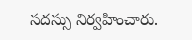సదస్సు నిర్వహించారు.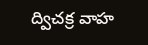ద్విచక్ర వాహ